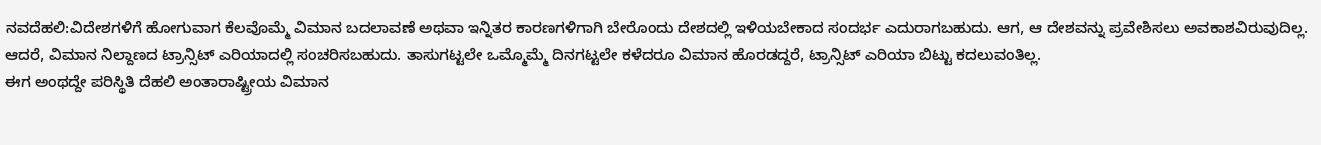ನವದೆಹಲಿ:ವಿದೇಶಗಳಿಗೆ ಹೋಗುವಾಗ ಕೆಲವೊಮ್ಮೆ ವಿಮಾನ ಬದಲಾವಣೆ ಅಥವಾ ಇನ್ನಿತರ ಕಾರಣಗಳಿಗಾಗಿ ಬೇರೊಂದು ದೇಶದಲ್ಲಿ ಇಳಿಯಬೇಕಾದ ಸಂದರ್ಭ ಎದುರಾಗಬಹುದು. ಆಗ, ಆ ದೇಶವನ್ನು ಪ್ರವೇಶಿಸಲು ಅವಕಾಶವಿರುವುದಿಲ್ಲ. ಆದರೆ, ವಿಮಾನ ನಿಲ್ದಾಣದ ಟ್ರಾನ್ಸಿಟ್ ಎರಿಯಾದಲ್ಲಿ ಸಂಚರಿಸಬಹುದು. ತಾಸುಗಟ್ಟಲೇ ಒಮ್ಮೊಮ್ಮೆ ದಿನಗಟ್ಟಲೇ ಕಳೆದರೂ ವಿಮಾನ ಹೊರಡದ್ದರೆ, ಟ್ರಾನ್ಸಿಟ್ ಎರಿಯಾ ಬಿಟ್ಟು ಕದಲುವಂತಿಲ್ಲ.
ಈಗ ಅಂಥದ್ದೇ ಪರಿಸ್ಥಿತಿ ದೆಹಲಿ ಅಂತಾರಾಷ್ಟ್ರೀಯ ವಿಮಾನ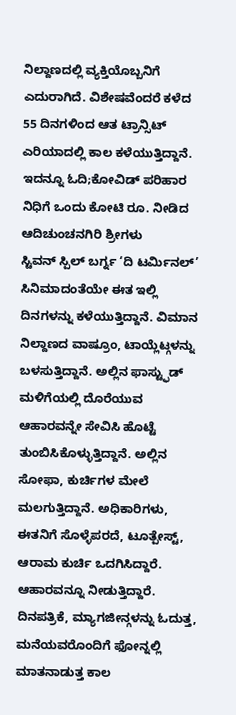ನಿಲ್ದಾಣದಲ್ಲಿ ವ್ಯಕ್ತಿಯೊಬ್ಬನಿಗೆ ಎದುರಾಗಿದೆ. ವಿಶೇಷವೆಂದರೆ ಕಳೆದ 55 ದಿನಗಳಿಂದ ಆತ ಟ್ರಾನ್ಸಿಟ್ ಎರಿಯಾದಲ್ಲಿ ಕಾಲ ಕಳೆಯುತ್ತಿದ್ದಾನೆ.
ಇದನ್ನೂ ಓದಿ;ಕೋವಿಡ್ ಪರಿಹಾರ ನಿಧಿಗೆ ಒಂದು ಕೋಟಿ ರೂ. ನೀಡಿದ ಆದಿಚುಂಚನಗಿರಿ ಶ್ರೀಗಳು
ಸ್ಟಿವನ್ ಸ್ಪಿಲ್ ಬರ್ಗ್ನ ‘ದಿ ಟರ್ಮಿನಲ್’ ಸಿನಿಮಾದಂತೆಯೇ ಈತ ಇಲ್ಲಿ ದಿನಗಳನ್ನು ಕಳೆಯುತ್ತಿದ್ದಾನೆ. ವಿಮಾನ ನಿಲ್ದಾಣದ ವಾಷ್ರೂಂ, ಟಾಯ್ಲೆಟ್ಗಳನ್ನು ಬಳಸುತ್ತಿದ್ದಾನೆ. ಅಲ್ಲಿನ ಫಾಸ್ಟ್ಫುಡ್ ಮಳಿಗೆಯಲ್ಲಿ ದೊರೆಯುವ ಆಹಾರವನ್ನೇ ಸೇವಿಸಿ ಹೊಟ್ಟೆ ತುಂಬಿಸಿಕೊಳ್ಳುತ್ತಿದ್ದಾನೆ. ಅಲ್ಲಿನ ಸೋಫಾ, ಕುರ್ಚಿಗಳ ಮೇಲೆ ಮಲಗುತ್ತಿದ್ದಾನೆ. ಅಧಿಕಾರಿಗಳು, ಈತನಿಗೆ ಸೊಳ್ಳೆಪರದೆ, ಟೂತ್ಪೇಸ್ಟ್, ಆರಾಮ ಕುರ್ಚಿ ಒದಗಿಸಿದ್ದಾರೆ. ಆಹಾರವನ್ನೂ ನೀಡುತ್ತಿದ್ದಾರೆ.
ದಿನಪತ್ರಿಕೆ, ಮ್ಯಾಗಜೀನ್ಗಳನ್ನು ಓದುತ್ತ, ಮನೆಯವರೊಂದಿಗೆ ಫೋನ್ನಲ್ಲಿ ಮಾತನಾಡುತ್ತ ಕಾಲ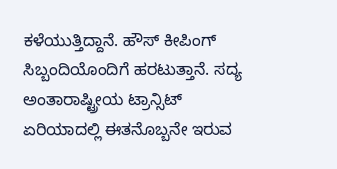ಕಳೆಯುತ್ತಿದ್ದಾನೆ. ಹೌಸ್ ಕೀಪಿಂಗ್ ಸಿಬ್ಬಂದಿಯೊಂದಿಗೆ ಹರಟುತ್ತಾನೆ. ಸದ್ಯ ಅಂತಾರಾಷ್ಟ್ರೀಯ ಟ್ರಾನ್ಸಿಟ್ ಏರಿಯಾದಲ್ಲಿ ಈತನೊಬ್ಬನೇ ಇರುವ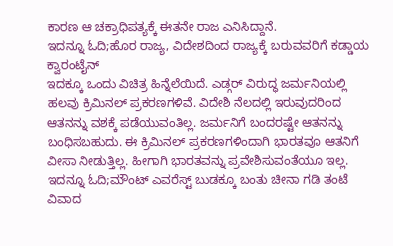ಕಾರಣ ಆ ಚಕ್ರಾಧಿಪತ್ಯಕ್ಕೆ ಈತನೇ ರಾಜ ಎನಿಸಿದ್ದಾನೆ.
ಇದನ್ನೂ ಓದಿ;ಹೊರ ರಾಜ್ಯ, ವಿದೇಶದಿಂದ ರಾಜ್ಯಕ್ಕೆ ಬರುವವರಿಗೆ ಕಡ್ಡಾಯ ಕ್ವಾರಂಟೈನ್
ಇದಕ್ಕೂ ಒಂದು ವಿಚಿತ್ರ ಹಿನ್ನೆಲೆಯಿದೆ. ಎಡ್ಗರ್ ವಿರುದ್ಧ ಜರ್ಮನಿಯಲ್ಲಿ ಹಲವು ಕ್ರಿಮಿನಲ್ ಪ್ರಕರಣಗಳಿವೆ. ವಿದೇಶಿ ನೆಲದಲ್ಲಿ ಇರುವುದರಿಂದ ಆತನನ್ನು ವಶಕ್ಕೆ ಪಡೆಯುವಂತಿಲ್ಲ. ಜರ್ಮನಿಗೆ ಬಂದರಷ್ಟೇ ಆತನನ್ನು ಬಂಧಿಸಬಹುದು. ಈ ಕ್ರಿಮಿನಲ್ ಪ್ರಕರಣಗಳಿಂದಾಗಿ ಭಾರತವೂ ಆತನಿಗೆ ವೀಸಾ ನೀಡುತ್ತಿಲ್ಲ. ಹೀಗಾಗಿ ಭಾರತವನ್ನು ಪ್ರವೇಶಿಸುವಂತೆಯೂ ಇಲ್ಲ.
ಇದನ್ನೂ ಓದಿ;ಮೌಂಟ್ ಎವರೆಸ್ಟ್ ಬುಡಕ್ಕೂ ಬಂತು ಚೀನಾ ಗಡಿ ತಂಟೆ ವಿವಾದ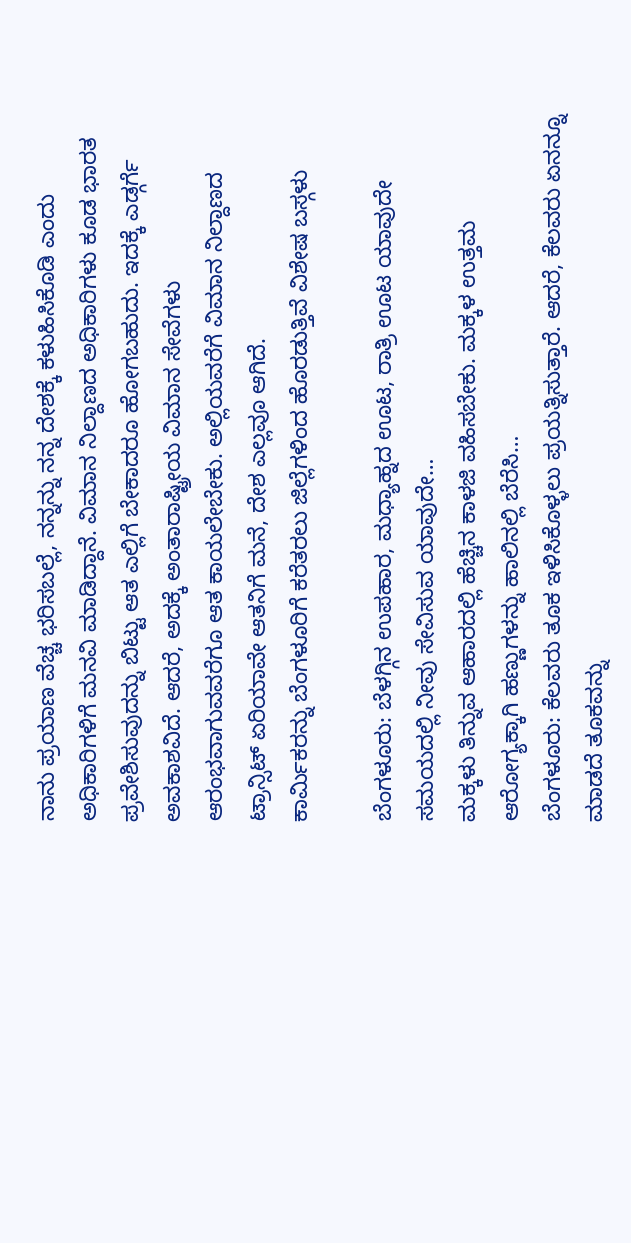ನಾನು ಪ್ರಯಾಣ ವೆಚ್ಚ ಭರಿಸಬಲ್ಲೆ, ನನ್ನನ್ನು ನನ್ನ ದೇಶಕ್ಕೆ ಕಳುಹಿಸಿಕೊಡಿ ಎಂದು ಅಧಿಕಾರಿಗಳಿಗೆ ಮನವಿ ಮಾಡಿದ್ದಾನೆ. ವಿಮಾನ ನಿಲ್ದಾಣದ ಅಧಿಕಾರಿಗಳು ಕೂಡ ಭಾರತ ಪ್ರವೇಶಿಸುವುದನ್ನು ಬಿಟ್ಟು ಆತ ಎಲ್ಲಿಗೆ ಬೇಕಾದರೂ ಹೋಗಬಹುದು. ಇದಕ್ಕೆ ಎಡ್ಗರ್ಗೆ ಅವಕಾಶವಿದೆ. ಆದರೆ, ಅದಕ್ಕೆ ಅಂತಾರಾಷ್ಟ್ರೀಯ ವಿಮಾನ ಸೇವೆಗಳು ಆರಂಭವಾಗುವವರೆಗೂ ಆತ ಕಾಯಲೇಬೇಕು. ಅಲ್ಲಿಯವರೆಗೆ ವಿಮಾನ ನಿಲ್ದಾಣದ ಟ್ರಾನ್ಸಿಟ್ ಏರಿಯಾವೇ ಆತನಿಗೆ ಮನೆ, ದೇಶ ಎಲ್ಲವೂ ಆಗಿದೆ.
ಕಾರ್ಮಿಕರನ್ನು ಬೆಂಗಳೂರಿಗೆ ಕರೆತರಲು ಜಿಲ್ಲೆಗಳಿಂದ ಹೊರಡುತ್ತಿವೆ ವಿಶೇಷ ಬಸ್ಗಳು

ಬೆಂಗಳೂರು: ಬೆಳಗ್ಗಿನ ಉಪಹಾರ, ಮಧ್ಯಾಹ್ನದ ಊಟ, ರಾತ್ರಿ ಊಟ ಯಾವುದೇ ಸಮಯದಲ್ಲಿ ನೀವು ಸೇವಿಸುವ ಯಾವುದೇ…
ಮಕ್ಕಳು ತಿನ್ನುವ ಆಹಾರದಲ್ಲಿ ಹೆಚ್ಚಿನ ಕಾಳಜಿ ವಹಿಸಬೇಕು. ಮಕ್ಕಳ ಉತ್ತಮ ಆರೋಗ್ಯಕ್ಕಾಗಿ ಹಣ್ಣುಗಳನ್ನು ಹಾಲಿನಲ್ಲಿ ಬೆರೆಸಿ…
ಬೆಂಗಳೂರು: ಕೆಲವರು ತೂಕ ಇಳಿಸಿಕೊಳ್ಳಲು ಪ್ರಯತ್ನಿಸುತ್ತಾರೆ. ಆದರೆ, ಕೆಲವರು ಏನನ್ನೂ ಮಾಡದೆ ತೂಕವನ್ನು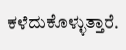ಕಳೆದುಕೊಳ್ಳುತ್ತಾರೆ.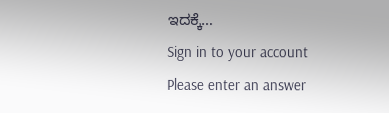ಇದಕ್ಕೆ…
Sign in to your account
Please enter an answer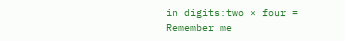in digits:two × four =
Remember me